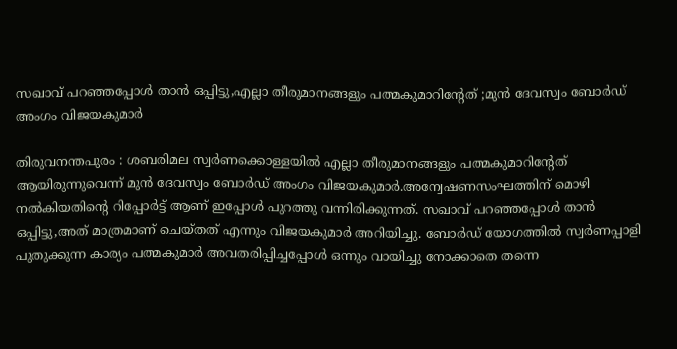സഖാവ് പറഞ്ഞപ്പോള്‍ താന്‍ ഒപ്പിട്ടു,എല്ലാ തീരുമാനങ്ങളും പത്മകുമാറിന്റേത് ;മുന്‍ ദേവസ്വം ബോര്‍ഡ് അംഗം വിജയകുമാര്‍

തിരുവനന്തപുരം : ശബരിമല സ്വര്‍ണക്കൊള്ളയില്‍ എല്ലാ തീരുമാനങ്ങളും പത്മകുമാറിന്റേത് ആയിരുന്നുവെന്ന് മുന്‍ ദേവസ്വം ബോര്‍ഡ് അംഗം വിജയകുമാര്‍.അന്വേഷണസംഘത്തിന് മൊഴി നല്‍കിയതിന്റെ റിപ്പോര്‍ട്ട് ആണ് ഇപ്പോള്‍ പുറത്തു വന്നിരിക്കുന്നത്. സഖാവ് പറഞ്ഞപ്പോള്‍ താന്‍ ഒപ്പിട്ടു,അത് മാത്രമാണ് ചെയ്തത് എന്നും വിജയകുമാര്‍ അറിയിച്ചു. ബോര്‍ഡ് യോഗത്തില്‍ സ്വര്‍ണപ്പാളി പുതുക്കുന്ന കാര്യം പത്മകുമാര്‍ അവതരിപ്പിച്ചപ്പോള്‍ ഒന്നും വായിച്ചു നോക്കാതെ തന്നെ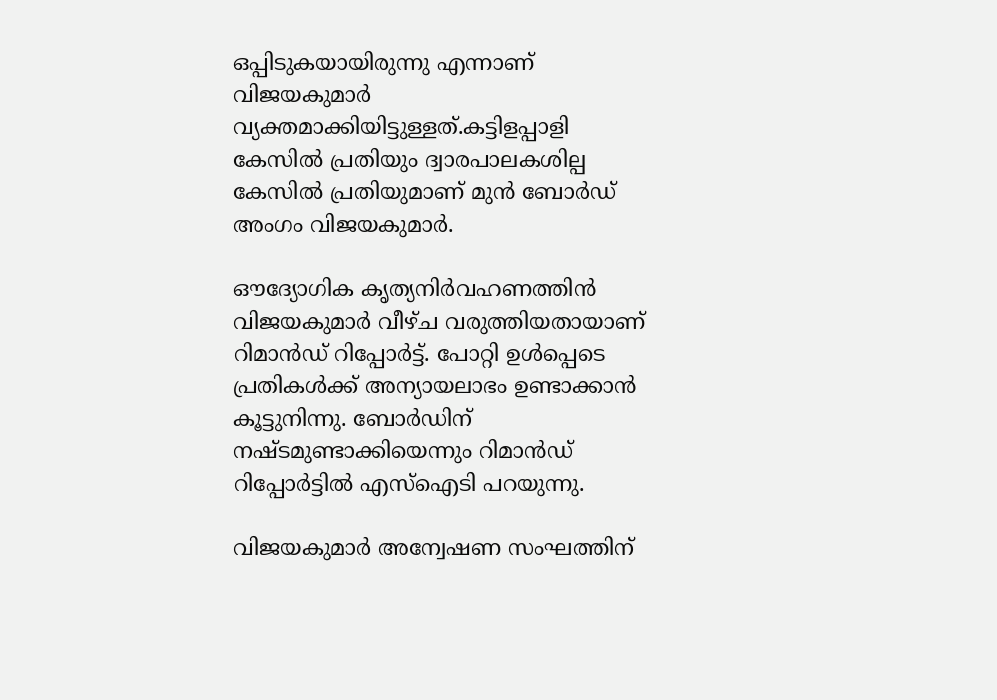ഒപ്പിടുകയായിരുന്നു എന്നാണ് വിജയകുമാര്‍ വ്യക്തമാക്കിയിട്ടുള്ളത്.കട്ടിളപ്പാളി കേസില്‍ പ്രതിയും ദ്വാരപാലകശില്പ കേസില്‍ പ്രതിയുമാണ് മുന്‍ ബോര്‍ഡ് അംഗം വിജയകുമാര്‍.

ഔദ്യോഗിക കൃത്യനിര്‍വഹണത്തിന്‍ വിജയകുമാര്‍ വീഴ്ച വരുത്തിയതായാണ് റിമാന്‍ഡ് റിപ്പോര്‍ട്ട്. പോറ്റി ഉള്‍പ്പെടെ പ്രതികള്‍ക്ക് അന്യായലാഭം ഉണ്ടാക്കാന്‍ കൂട്ടുനിന്നു. ബോര്‍ഡിന് നഷ്ടമുണ്ടാക്കിയെന്നും റിമാന്‍ഡ് റിപ്പോര്‍ട്ടില്‍ എസ്‌ഐടി പറയുന്നു.

വിജയകുമാര്‍ അന്വേഷണ സംഘത്തിന്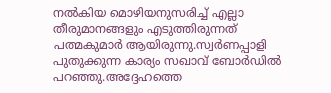നല്‍കിയ മൊഴിയനുസരിച്ച് എല്ലാ തീരുമാനങ്ങളും എടുത്തിരുന്നത് പത്മകുമാര്‍ ആയിരുന്നു.സ്വര്‍ണപ്പാളി പുതുക്കുന്ന കാര്യം സഖാവ് ബോര്‍ഡില്‍ പറഞ്ഞു.അദ്ദേഹത്തെ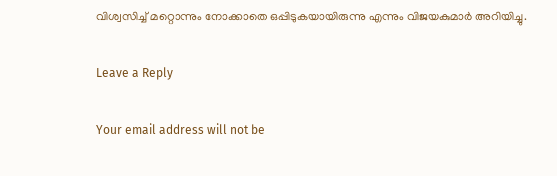വിശ്വസിച്ച് മറ്റൊന്നും നോക്കാതെ ഒപ്പിടുകയായിരുന്നു എന്നും വിജയകുമാര്‍ അറിയിച്ചു.

Leave a Reply

Your email address will not be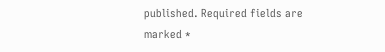published. Required fields are marked *